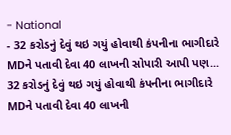- National
- 32 કરોડનું દેવું થઇ ગયું હોવાથી કંપનીના ભાગીદારે MDને પતાવી દેવા 40 લાખની સોપારી આપી પણ...
32 કરોડનું દેવું થઇ ગયું હોવાથી કંપનીના ભાગીદારે MDને પતાવી દેવા 40 લાખની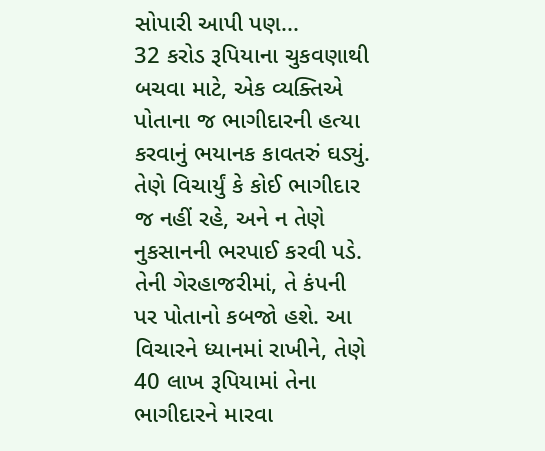સોપારી આપી પણ...
32 કરોડ રૂપિયાના ચુકવણાથી બચવા માટે, એક વ્યક્તિએ પોતાના જ ભાગીદારની હત્યા કરવાનું ભયાનક કાવતરું ઘડ્યું. તેણે વિચાર્યું કે કોઈ ભાગીદાર જ નહીં રહે, અને ન તેણે નુકસાનની ભરપાઈ કરવી પડે. તેની ગેરહાજરીમાં, તે કંપની પર પોતાનો કબજો હશે. આ વિચારને ધ્યાનમાં રાખીને, તેણે 40 લાખ રૂપિયામાં તેના ભાગીદારને મારવા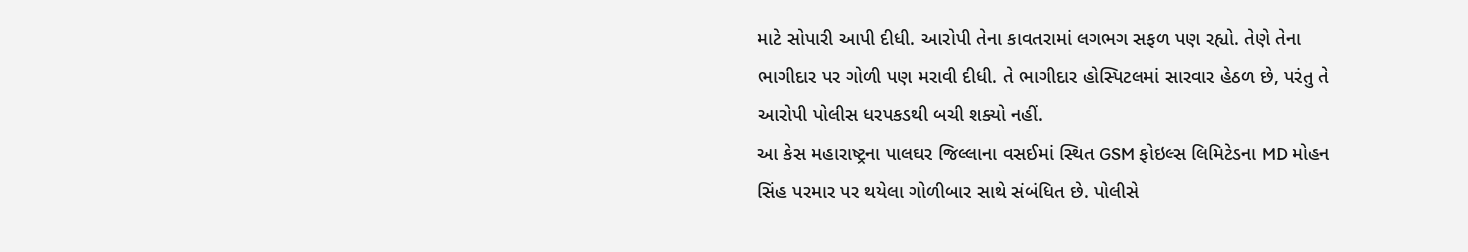માટે સોપારી આપી દીધી. આરોપી તેના કાવતરામાં લગભગ સફળ પણ રહ્યો. તેણે તેના ભાગીદાર પર ગોળી પણ મરાવી દીધી. તે ભાગીદાર હોસ્પિટલમાં સારવાર હેઠળ છે, પરંતુ તે આરોપી પોલીસ ધરપકડથી બચી શક્યો નહીં.
આ કેસ મહારાષ્ટ્રના પાલઘર જિલ્લાના વસઈમાં સ્થિત GSM ફોઇલ્સ લિમિટેડના MD મોહન સિંહ પરમાર પર થયેલા ગોળીબાર સાથે સંબંધિત છે. પોલીસે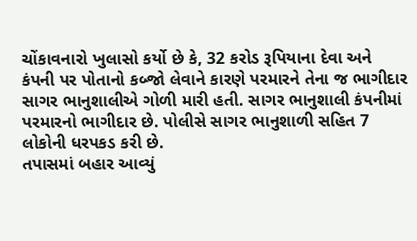ચોંકાવનારો ખુલાસો કર્યો છે કે, 32 કરોડ રૂપિયાના દેવા અને કંપની પર પોતાનો કબ્જો લેવાને કારણે પરમારને તેના જ ભાગીદાર સાગર ભાનુશાલીએ ગોળી મારી હતી. સાગર ભાનુશાલી કંપનીમાં પરમારનો ભાગીદાર છે. પોલીસે સાગર ભાનુશાળી સહિત 7 લોકોની ધરપકડ કરી છે.
તપાસમાં બહાર આવ્યું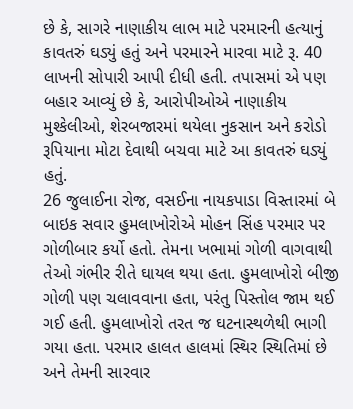છે કે, સાગરે નાણાકીય લાભ માટે પરમારની હત્યાનું કાવતરું ઘડ્યું હતું અને પરમારને મારવા માટે રૂ. 40 લાખની સોપારી આપી દીધી હતી. તપાસમાં એ પણ બહાર આવ્યું છે કે, આરોપીઓએ નાણાકીય મુશ્કેલીઓ, શેરબજારમાં થયેલા નુકસાન અને કરોડો રૂપિયાના મોટા દેવાથી બચવા માટે આ કાવતરું ઘડ્યું હતું.
26 જુલાઈના રોજ, વસઈના નાયકપાડા વિસ્તારમાં બે બાઇક સવાર હુમલાખોરોએ મોહન સિંહ પરમાર પર ગોળીબાર કર્યો હતો. તેમના ખભામાં ગોળી વાગવાથી તેઓ ગંભીર રીતે ઘાયલ થયા હતા. હુમલાખોરો બીજી ગોળી પણ ચલાવવાના હતા, પરંતુ પિસ્તોલ જામ થઈ ગઈ હતી. હુમલાખોરો તરત જ ઘટનાસ્થળેથી ભાગી ગયા હતા. પરમાર હાલત હાલમાં સ્થિર સ્થિતિમાં છે અને તેમની સારવાર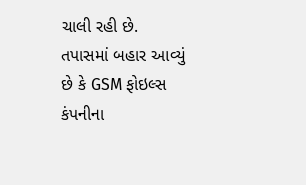ચાલી રહી છે.
તપાસમાં બહાર આવ્યું છે કે GSM ફોઇલ્સ કંપનીના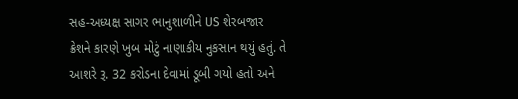સહ-અધ્યક્ષ સાગર ભાનુશાળીને US શેરબજાર ક્રેશને કારણે ખુબ મોટું નાણાકીય નુકસાન થયું હતું. તે આશરે રૂ. 32 કરોડના દેવામાં ડૂબી ગયો હતો અને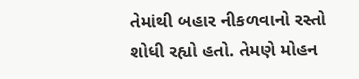તેમાંથી બહાર નીકળવાનો રસ્તો શોધી રહ્યો હતો. તેમણે મોહન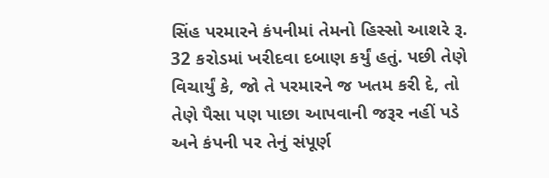સિંહ પરમારને કંપનીમાં તેમનો હિસ્સો આશરે રૂ. 32 કરોડમાં ખરીદવા દબાણ કર્યું હતું. પછી તેણે વિચાર્યું કે, જો તે પરમારને જ ખતમ કરી દે, તો તેણે પૈસા પણ પાછા આપવાની જરૂર નહીં પડે અને કંપની પર તેનું સંપૂર્ણ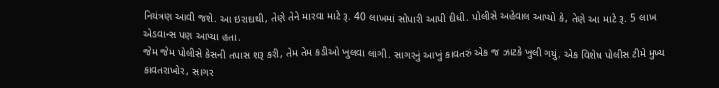નિયંત્રણ આવી જશે. આ ઇરાદાથી, તેણે તેને મારવા માટે રૂ. 40 લાખમાં સોપારી આપી દીધી. પોલીસે અહેવાલ આપ્યો કે, તેણે આ માટે રૂ. 5 લાખ એડવાન્સ પણ આપ્યા હતા.
જેમ જેમ પોલીસે કેસની તપાસ શરૂ કરી, તેમ તેમ કડીઓ ખુલવા લાગી. સાગરનું આખું કાવતરું એક જ ઝાટકે ખુલી ગયું. એક વિશેષ પોલીસ ટીમે મુખ્ય કાવતરાખોર, સાગર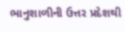ભાનુશાળીની ઉત્તર પ્રદેશથી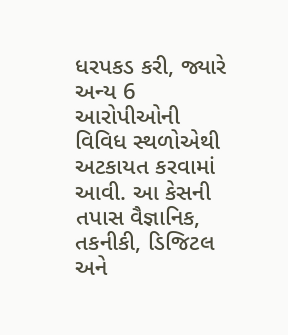ધરપકડ કરી, જ્યારે અન્ય 6 આરોપીઓની વિવિધ સ્થળોએથી અટકાયત કરવામાં આવી. આ કેસની તપાસ વૈજ્ઞાનિક, તકનીકી, ડિજિટલ અને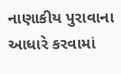નાણાકીય પુરાવાના આધારે કરવામાં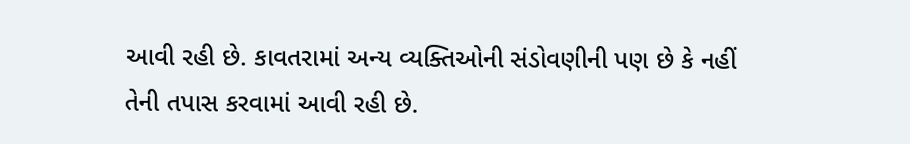આવી રહી છે. કાવતરામાં અન્ય વ્યક્તિઓની સંડોવણીની પણ છે કે નહીં તેની તપાસ કરવામાં આવી રહી છે.